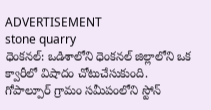ADVERTISEMENT
stone quarry
ధెంకనల్: ఒడిశాలోని ధెంకనల్ జిల్లాలోని ఒక క్వారీలో విషాదం చోటుచేసుకుంది. గోపాల్పూర్ గ్రామం సమీపంలోని స్టోన్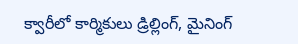క్వారీలో కార్మికులు డ్రిల్లింగ్, మైనింగ్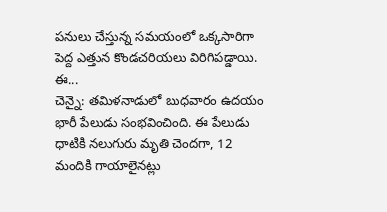పనులు చేస్తున్న సమయంలో ఒక్కసారిగా పెద్ద ఎత్తున కొండచరియలు విరిగిపడ్డాయి. ఈ...
చెన్నై: తమిళనాడులో బుధవారం ఉదయం భారీ పేలుడు సంభవించింది. ఈ పేలుడు ధాటికి నలుగురు మృతి చెందగా, 12 మందికి గాయాలైనట్లు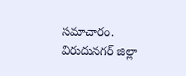సమాచారం. విరుదునగర్ జిల్లా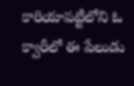కారియాపట్టీలోని ఓ క్వారీలో ఈ పేలుడు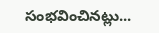సంభవించినట్లు...